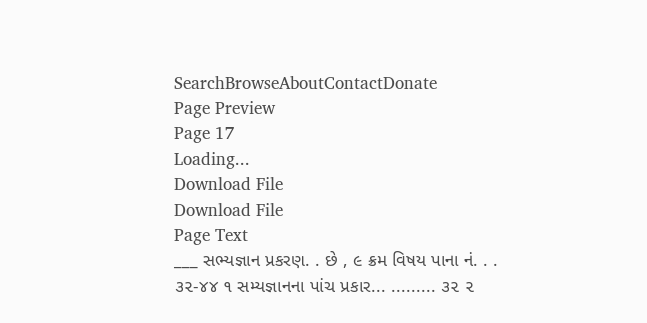SearchBrowseAboutContactDonate
Page Preview
Page 17
Loading...
Download File
Download File
Page Text
___ સભ્યજ્ઞાન પ્રકરણ. . છે , ૯ ક્રમ વિષય પાના નં. . . ૩૨-૪૪ ૧ સમ્યજ્ઞાનના પાંચ પ્રકાર... ......... ૩૨ ૨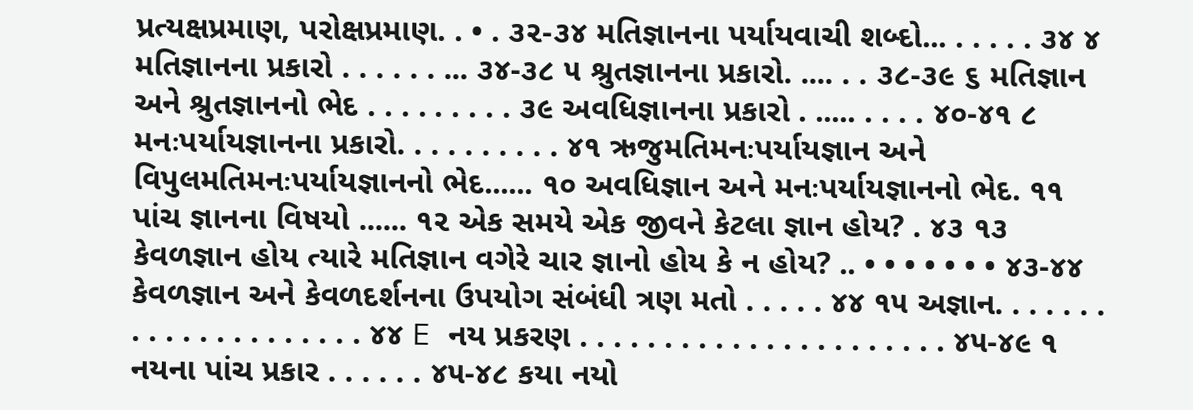પ્રત્યક્ષપ્રમાણ, પરોક્ષપ્રમાણ. . • . ૩૨-૩૪ મતિજ્ઞાનના પર્યાયવાચી શબ્દો... . . . . . ૩૪ ૪ મતિજ્ઞાનના પ્રકારો . . . . . . ... ૩૪-૩૮ ૫ શ્રુતજ્ઞાનના પ્રકારો. .... . . ૩૮-૩૯ ૬ મતિજ્ઞાન અને શ્રુતજ્ઞાનનો ભેદ . . . . . . . . . ૩૯ અવધિજ્ઞાનના પ્રકારો . ..... . . . . ૪૦-૪૧ ૮ મનઃપર્યાયજ્ઞાનના પ્રકારો. . . . . . . . . . ૪૧ ઋજુમતિમનઃપર્યાયજ્ઞાન અને વિપુલમતિમનઃપર્યાયજ્ઞાનનો ભેદ...... ૧૦ અવધિજ્ઞાન અને મનઃપર્યાયજ્ઞાનનો ભેદ. ૧૧ પાંચ જ્ઞાનના વિષયો ...... ૧૨ એક સમયે એક જીવને કેટલા જ્ઞાન હોય? . ૪૩ ૧૩ કેવળજ્ઞાન હોય ત્યારે મતિજ્ઞાન વગેરે ચાર જ્ઞાનો હોય કે ન હોય? .. • • • • • • • ૪૩-૪૪ કેવળજ્ઞાન અને કેવળદર્શનના ઉપયોગ સંબંધી ત્રણ મતો . . . . . ૪૪ ૧૫ અજ્ઞાન. . . . . . . . . . . . . . . . . . . . . ૪૪ E નય પ્રકરણ . . . . . . . . . . . . . . . . . . . . . . ૪૫-૪૯ ૧ નયના પાંચ પ્રકાર . . . . . . ૪૫-૪૮ કયા નયો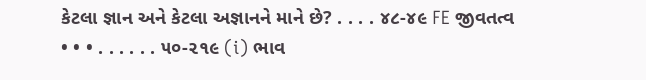કેટલા જ્ઞાન અને કેટલા અજ્ઞાનને માને છે? . . . . ૪૮-૪૯ FE જીવતત્વ • • • . . . . . . ૫૦-૨૧૯ (i) ભાવ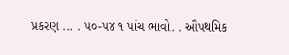પ્રકરણ ... . ૫૦-૫૪ ૧ પાંચ ભાવો. . ઔપથમિક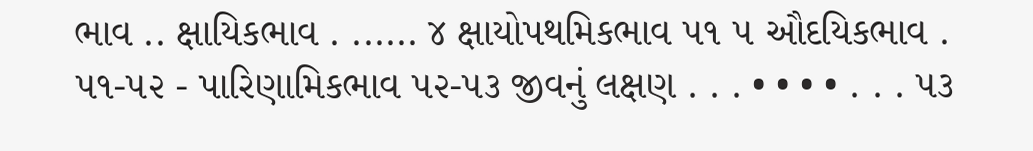ભાવ .. ક્ષાયિકભાવ . ...... ૪ ક્ષાયોપથમિકભાવ ૫૧ ૫ ઔદયિકભાવ . ૫૧-૫૨ - પારિણામિકભાવ ૫૨-૫૩ જીવનું લક્ષણ . . . • • • • . . . ૫૩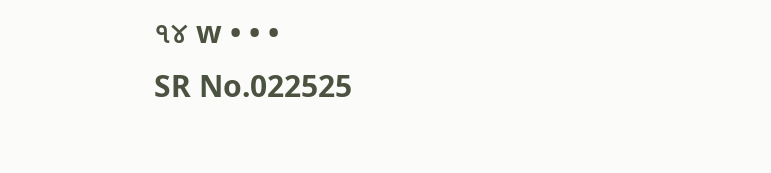૧૪ w • • •
SR No.022525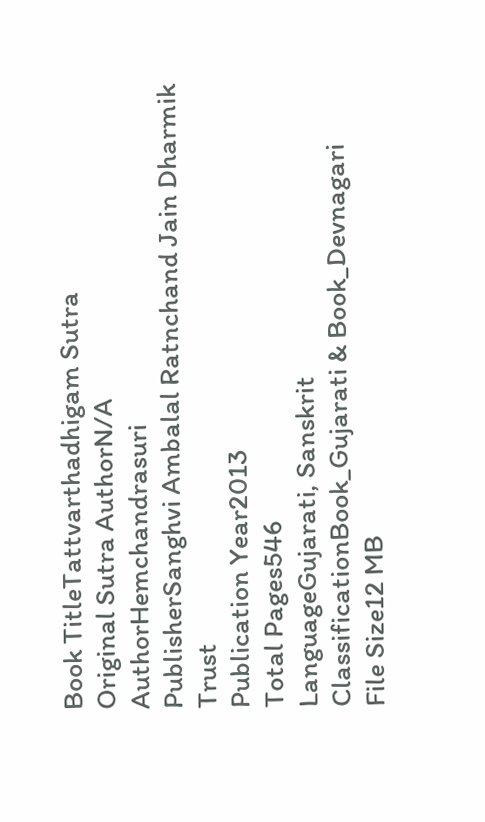Book TitleTattvarthadhigam Sutra
Original Sutra AuthorN/A
AuthorHemchandrasuri
PublisherSanghvi Ambalal Ratnchand Jain Dharmik Trust
Publication Year2013
Total Pages546
LanguageGujarati, Sanskrit
ClassificationBook_Gujarati & Book_Devnagari
File Size12 MB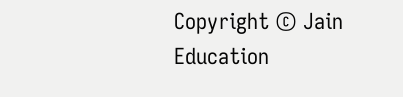Copyright © Jain Education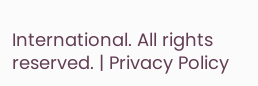International. All rights reserved. | Privacy Policy